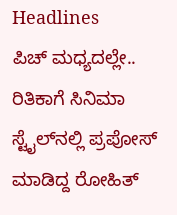Headlines
ಪಿಚ್ ಮಧ್ಯದಲ್ಲೇ.. ರಿತಿಕಾಗೆ ಸಿನಿಮಾ ಸ್ಟೈಲ್‌ನಲ್ಲಿ ಪ್ರಪೋಸ್ ಮಾಡಿದ್ದ ರೋಹಿತ್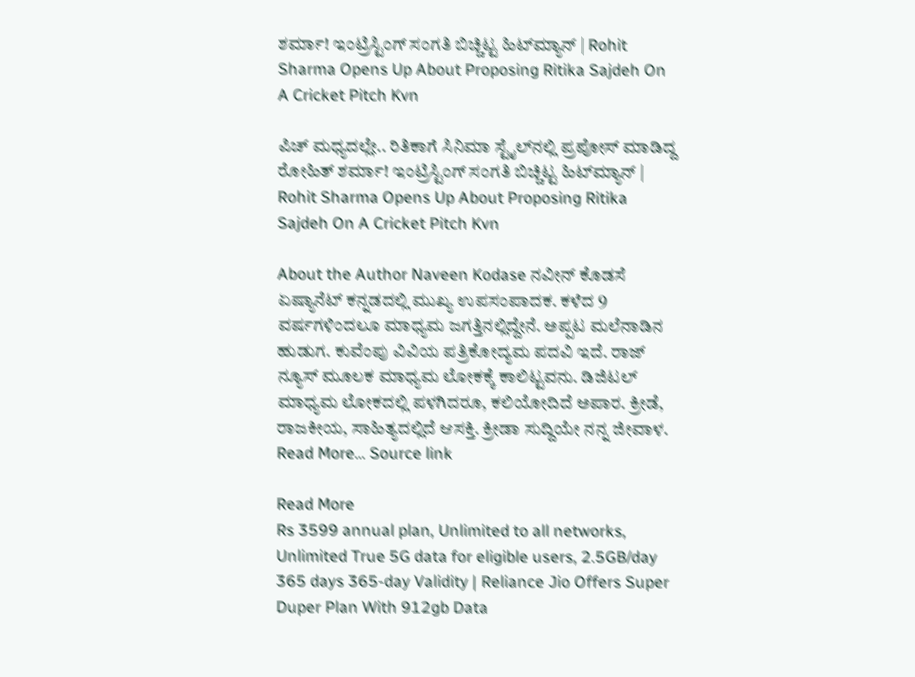ಶರ್ಮಾ! ಇಂಟ್ರಿಸ್ಟಿಂಗ್ ಸಂಗತಿ ಬಿಚ್ಚಿಟ್ಟ ಹಿಟ್‌ಮ್ಯಾನ್ | Rohit Sharma Opens Up About Proposing Ritika Sajdeh On A Cricket Pitch Kvn

ಪಿಚ್ ಮಧ್ಯದಲ್ಲೇ.. ರಿತಿಕಾಗೆ ಸಿನಿಮಾ ಸ್ಟೈಲ್‌ನಲ್ಲಿ ಪ್ರಪೋಸ್ ಮಾಡಿದ್ದ ರೋಹಿತ್ ಶರ್ಮಾ! ಇಂಟ್ರಿಸ್ಟಿಂಗ್ ಸಂಗತಿ ಬಿಚ್ಚಿಟ್ಟ ಹಿಟ್‌ಮ್ಯಾನ್ | Rohit Sharma Opens Up About Proposing Ritika Sajdeh On A Cricket Pitch Kvn

About the Author Naveen Kodase ನವೀನ್ ಕೊಡಸೆ ಏಷ್ಯಾನೆಟ್ ಕನ್ನಡದಲ್ಲಿ ಮುಖ್ಯ ಉಪಸಂಪಾದಕ. ಕಳೆದ 9 ವರ್ಷಗಳಿಂದಲೂ ಮಾಧ್ಯಮ ಜಗತ್ತಿನಲ್ಲಿದ್ದೇನೆ. ಅಪ್ಪಟ ಮಲೆನಾಡಿನ ಹುಡುಗ. ಕುವೆಂಪು ವಿವಿಯ ಪತ್ರಿಕೋದ್ಯಮ ಪದವಿ ಇದೆ. ರಾಜ್‌ ನ್ಯೂಸ್‌ ಮೂಲಕ ಮಾಧ್ಯಮ ಲೋಕಕ್ಕೆ ಕಾಲಿಟ್ಟವನು. ಡಿಜಿಟಲ್‌ ಮಾಧ್ಯಮ ಲೋಕದಲ್ಲಿ ಪಳಗಿದರೂ, ಕಲಿಯೋದಿದೆ ಅಪಾರ. ಕ್ರೀಡೆ, ರಾಜಕೀಯ, ಸಾಹಿತ್ಯದಲ್ಲಿದೆ ಆಸಕ್ತಿ. ಕ್ರೀಡಾ ಸುದ್ದಿಯೇ ನನ್ನ ಜೀವಾಳ. Read More… Source link

Read More
Rs 3599 annual plan, Unlimited to all networks, Unlimited True 5G data for eligible users, 2.5GB/day 365 days 365-day Validity | Reliance Jio Offers Super Duper Plan With 912gb Data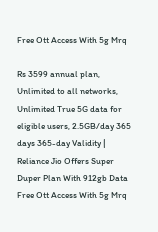Free Ott Access With 5g Mrq

Rs 3599 annual plan, Unlimited to all networks, Unlimited True 5G data for eligible users, 2.5GB/day 365 days 365-day Validity | Reliance Jio Offers Super Duper Plan With 912gb Data Free Ott Access With 5g Mrq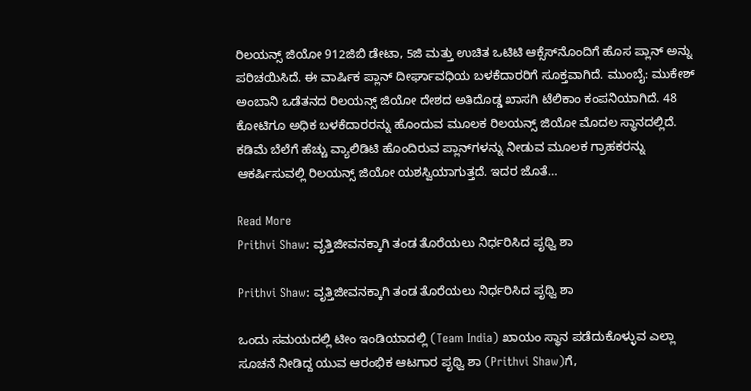ರಿಲಯನ್ಸ್ ಜಿಯೋ 912ಜಿಬಿ ಡೇಟಾ, 5ಜಿ ಮತ್ತು ಉಚಿತ ಒಟಿಟಿ ಆಕ್ಸೆಸ್‌ನೊಂದಿಗೆ ಹೊಸ ಪ್ಲಾನ್‌ ಅನ್ನು ಪರಿಚಯಿಸಿದೆ. ಈ ವಾರ್ಷಿಕ ಪ್ಲಾನ್ ದೀರ್ಘಾವಧಿಯ ಬಳಕೆದಾರರಿಗೆ ಸೂಕ್ತವಾಗಿದೆ. ಮುಂಬೈ: ಮುಕೇಶ್ ಅಂಬಾನಿ ಒಡೆತನದ ರಿಲಯನ್ಸ್ ಜಿಯೋ ದೇಶದ ಅತಿದೊಡ್ಡ ಖಾಸಗಿ ಟೆಲಿಕಾಂ ಕಂಪನಿಯಾಗಿದೆ. 48 ಕೋಟಿಗೂ ಅಧಿಕ ಬಳಕೆದಾರರನ್ನು ಹೊಂದುವ ಮೂಲಕ ರಿಲಯನ್ಸ್ ಜಿಯೋ ಮೊದಲ ಸ್ಥಾನದಲ್ಲಿದೆ. ಕಡಿಮೆ ಬೆಲೆಗೆ ಹೆಚ್ಚು ವ್ಯಾಲಿಡಿಟಿ ಹೊಂದಿರುವ ಪ್ಲಾನ್‌ಗಳನ್ನು ನೀಡುವ ಮೂಲಕ ಗ್ರಾಹಕರನ್ನು ಆಕರ್ಷಿಸುವಲ್ಲಿ ರಿಲಯನ್ಸ್ ಜಿಯೋ ಯಶಸ್ವಿಯಾಗುತ್ತದೆ. ಇದರ ಜೊತೆ…

Read More
Prithvi Shaw: ವೃತ್ತಿಜೀವನಕ್ಕಾಗಿ ತಂಡ ತೊರೆಯಲು ನಿರ್ಧರಿಸಿದ ಪೃಥ್ವಿ ಶಾ

Prithvi Shaw: ವೃತ್ತಿಜೀವನಕ್ಕಾಗಿ ತಂಡ ತೊರೆಯಲು ನಿರ್ಧರಿಸಿದ ಪೃಥ್ವಿ ಶಾ

ಒಂದು ಸಮಯದಲ್ಲಿ ಟೀಂ ಇಂಡಿಯಾದಲ್ಲಿ (Team India) ಖಾಯಂ ಸ್ಥಾನ ಪಡೆದುಕೊಳ್ಳುವ ಎಲ್ಲಾ ಸೂಚನೆ ನೀಡಿದ್ದ ಯುವ ಆರಂಭಿಕ ಆಟಗಾರ ಪೃಥ್ವಿ ಶಾ (Prithvi Shaw)ಗೆ,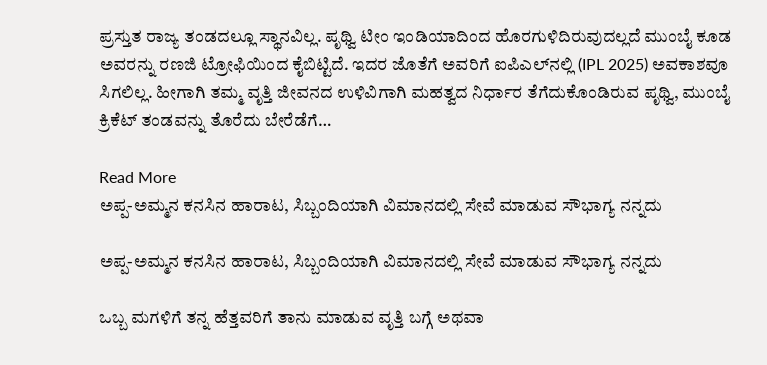ಪ್ರಸ್ತುತ ರಾಜ್ಯ ತಂಡದಲ್ಲೂ ಸ್ಥಾನವಿಲ್ಲ. ಪೃಥ್ವಿ ಟೀಂ ಇಂಡಿಯಾದಿಂದ ಹೊರಗುಳಿದಿರುವುದಲ್ಲದೆ ಮುಂಬೈ ಕೂಡ ಅವರನ್ನು ರಣಜಿ ಟ್ರೋಫಿಯಿಂದ ಕೈಬಿಟ್ಟಿದೆ. ಇದರ ಜೊತೆಗೆ ಅವರಿಗೆ ಐಪಿಎಲ್‌ನಲ್ಲಿ (IPL 2025) ಅವಕಾಶವೂ ಸಿಗಲಿಲ್ಲ. ಹೀಗಾಗಿ ತಮ್ಮ ವೃತ್ತಿ ಜೀವನದ ಉಳಿವಿಗಾಗಿ ಮಹತ್ವದ ನಿರ್ಧಾರ ತೆಗೆದುಕೊಂಡಿರುವ ಪೃಥ್ವಿ, ಮುಂಬೈ ಕ್ರಿಕೆಟ್ ತಂಡವನ್ನು ತೊರೆದು ಬೇರೆಡೆಗೆ…

Read More
ಅಪ್ಪ-ಅಮ್ಮನ ಕನಸಿನ ಹಾರಾಟ, ಸಿಬ್ಬಂದಿಯಾಗಿ ವಿಮಾನದಲ್ಲಿ ಸೇವೆ ಮಾಡುವ ಸೌಭಾಗ್ಯ ನನ್ನದು

ಅಪ್ಪ-ಅಮ್ಮನ ಕನಸಿನ ಹಾರಾಟ, ಸಿಬ್ಬಂದಿಯಾಗಿ ವಿಮಾನದಲ್ಲಿ ಸೇವೆ ಮಾಡುವ ಸೌಭಾಗ್ಯ ನನ್ನದು

ಒಬ್ಬ ಮಗಳಿಗೆ ತನ್ನ ಹೆತ್ತವರಿಗೆ ತಾನು ಮಾಡುವ ವೃತ್ತಿ ಬಗ್ಗೆ ಅಥವಾ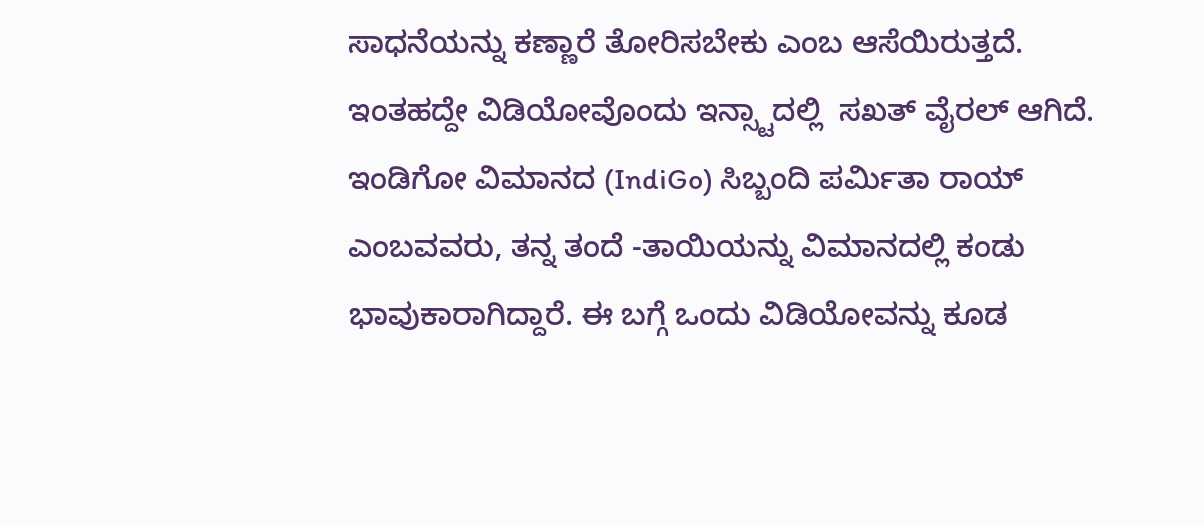ಸಾಧನೆಯನ್ನು ಕಣ್ಣಾರೆ ತೋರಿಸಬೇಕು ಎಂಬ ಆಸೆಯಿರುತ್ತದೆ. ಇಂತಹದ್ದೇ ವಿಡಿಯೋವೊಂದು ಇನ್ಸ್ಟಾದಲ್ಲಿ  ಸಖತ್ ವೈರಲ್ ಆಗಿದೆ. ಇಂಡಿಗೋ ವಿಮಾನದ (IndiGo) ಸಿಬ್ಬಂದಿ ಪರ್ಮಿತಾ ರಾಯ್ ಎಂಬವವರು, ತನ್ನ ತಂದೆ -ತಾಯಿಯನ್ನು ವಿಮಾನದಲ್ಲಿ ಕಂಡು ಭಾವುಕಾರಾಗಿದ್ದಾರೆ. ಈ ಬಗ್ಗೆ ಒಂದು ವಿಡಿಯೋವನ್ನು ಕೂಡ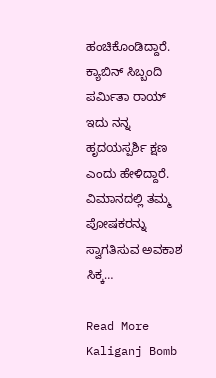ಹಂಚಿಕೊಂಡಿದ್ದಾರೆ. ಕ್ಯಾಬಿನ್ ಸಿಬ್ಬಂದಿ ಪರ್ಮಿತಾ ರಾಯ್ ಇದು ನನ್ನ ಹೃದಯಸ್ಪರ್ಶಿ ಕ್ಷಣ ಎಂದು ಹೇಳಿದ್ದಾರೆ. ವಿಮಾನದಲ್ಲಿ ತಮ್ಮ ಪೋಷಕರನ್ನು ಸ್ವಾಗತಿಸುವ ಅವಕಾಶ ಸಿಕ್ಕ…

Read More
Kaliganj Bomb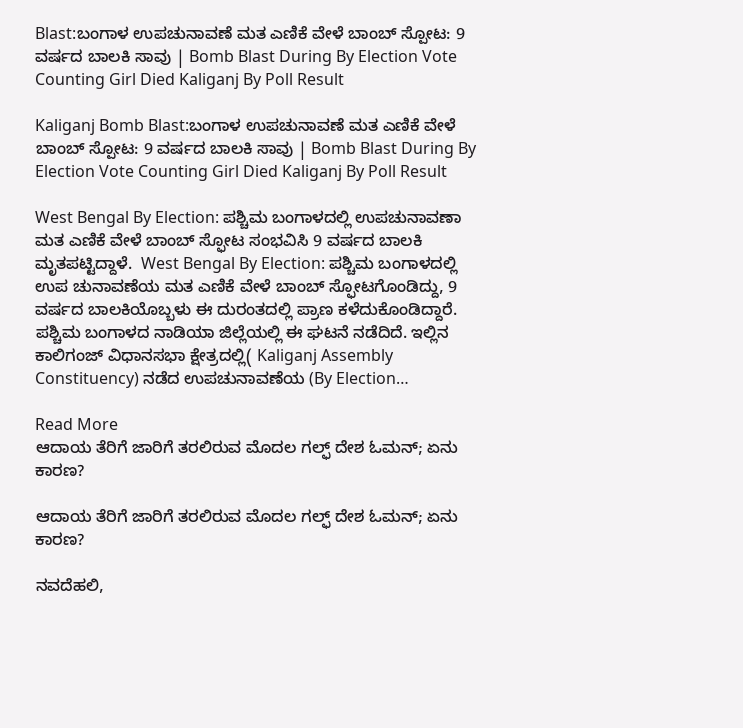Blast:ಬಂಗಾಳ ಉಪಚುನಾವಣೆ ಮತ ಎಣಿಕೆ ವೇಳೆ ಬಾಂಬ್ ಸ್ಪೋಟ: 9 ವರ್ಷದ ಬಾಲಕಿ ಸಾವು | Bomb Blast During By Election Vote Counting Girl Died Kaliganj By Poll Result

Kaliganj Bomb Blast:ಬಂಗಾಳ ಉಪಚುನಾವಣೆ ಮತ ಎಣಿಕೆ ವೇಳೆ ಬಾಂಬ್ ಸ್ಪೋಟ: 9 ವರ್ಷದ ಬಾಲಕಿ ಸಾವು | Bomb Blast During By Election Vote Counting Girl Died Kaliganj By Poll Result

West Bengal By Election: ಪಶ್ಚಿಮ ಬಂಗಾಳದಲ್ಲಿ ಉಪಚುನಾವಣಾ ಮತ ಎಣಿಕೆ ವೇಳೆ ಬಾಂಬ್ ಸ್ಫೋಟ ಸಂಭವಿಸಿ 9 ವರ್ಷದ ಬಾಲಕಿ ಮೃತಪಟ್ಟಿದ್ದಾಳೆ.  West Bengal By Election: ಪಶ್ಚಿಮ ಬಂಗಾಳದಲ್ಲಿ ಉಪ ಚುನಾವಣೆಯ ಮತ ಎಣಿಕೆ ವೇಳೆ ಬಾಂಬ್ ಸ್ಫೋಟಗೊಂಡಿದ್ದು, 9 ವರ್ಷದ ಬಾಲಕಿಯೊಬ್ಬಳು ಈ ದುರಂತದಲ್ಲಿ ಪ್ರಾಣ ಕಳೆದುಕೊಂಡಿದ್ದಾರೆ. ಪಶ್ಚಿಮ ಬಂಗಾಳದ ನಾಡಿಯಾ ಜಿಲ್ಲೆಯಲ್ಲಿ ಈ ಘಟನೆ ನಡೆದಿದೆ. ಇಲ್ಲಿನ ಕಾಲಿಗಂಜ್ ವಿಧಾನಸಭಾ ಕ್ಷೇತ್ರದಲ್ಲಿ( Kaliganj Assembly Constituency) ನಡೆದ ಉಪಚುನಾವಣೆಯ (By Election…

Read More
ಆದಾಯ ತೆರಿಗೆ ಜಾರಿಗೆ ತರಲಿರುವ ಮೊದಲ ಗಲ್ಫ್ ದೇಶ ಓಮನ್; ಏನು ಕಾರಣ?

ಆದಾಯ ತೆರಿಗೆ ಜಾರಿಗೆ ತರಲಿರುವ ಮೊದಲ ಗಲ್ಫ್ ದೇಶ ಓಮನ್; ಏನು ಕಾರಣ?

ನವದೆಹಲಿ,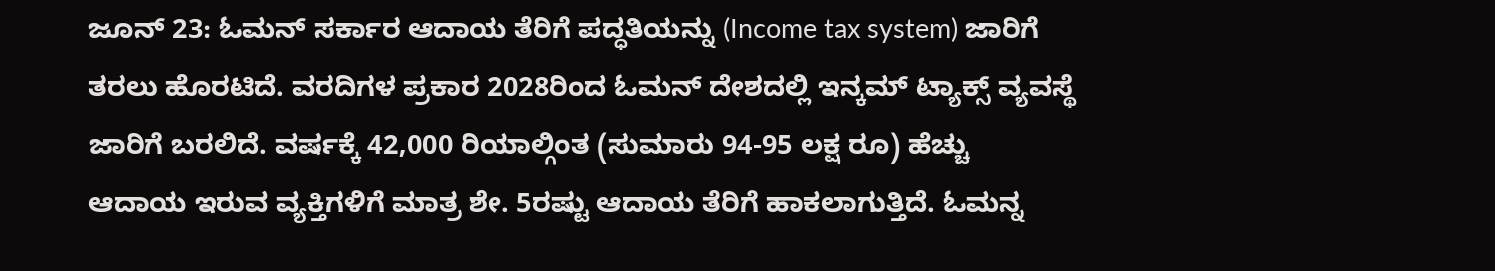ಜೂನ್ 23: ಓಮನ್ ಸರ್ಕಾರ ಆದಾಯ ತೆರಿಗೆ ಪದ್ಧತಿಯನ್ನು (Income tax system) ಜಾರಿಗೆ ತರಲು ಹೊರಟಿದೆ. ವರದಿಗಳ ಪ್ರಕಾರ 2028ರಿಂದ ಓಮನ್ ದೇಶದಲ್ಲಿ ಇನ್ಕಮ್ ಟ್ಯಾಕ್ಸ್ ವ್ಯವಸ್ಥೆ ಜಾರಿಗೆ ಬರಲಿದೆ. ವರ್ಷಕ್ಕೆ 42,000 ರಿಯಾಲ್ಗಿಂತ (ಸುಮಾರು 94-95 ಲಕ್ಷ ರೂ) ಹೆಚ್ಚು ಆದಾಯ ಇರುವ ವ್ಯಕ್ತಿಗಳಿಗೆ ಮಾತ್ರ ಶೇ. 5ರಷ್ಟು ಆದಾಯ ತೆರಿಗೆ ಹಾಕಲಾಗುತ್ತಿದೆ. ಓಮನ್ನ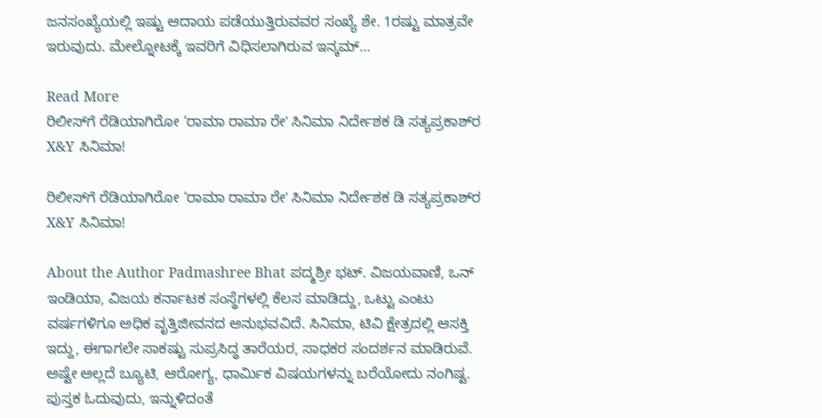ಜನಸಂಖ್ಯೆಯಲ್ಲಿ ಇಷ್ಟು ಆದಾಯ ಪಡೆಯುತ್ತಿರುವವರ ಸಂಖ್ಯೆ ಶೇ. 1ರಷ್ಟು ಮಾತ್ರವೇ ಇರುವುದು. ಮೇಲ್ನೋಟಕ್ಕೆ ಇವರಿಗೆ ವಿಧಿಸಲಾಗಿರುವ ಇನ್ಕಮ್…

Read More
ರಿಲೀಸ್‌ಗೆ ರೆಡಿಯಾಗಿರೋ ‘ರಾಮಾ ರಾಮಾ ರೇʼ ಸಿನಿಮಾ ನಿರ್ದೇಶಕ ಡಿ ಸತ್ಯಪ್ರಕಾಶ್‌ರ X&Y ಸಿನಿಮಾ!

ರಿಲೀಸ್‌ಗೆ ರೆಡಿಯಾಗಿರೋ ‘ರಾಮಾ ರಾಮಾ ರೇʼ ಸಿನಿಮಾ ನಿರ್ದೇಶಕ ಡಿ ಸತ್ಯಪ್ರಕಾಶ್‌ರ X&Y ಸಿನಿಮಾ!

About the Author Padmashree Bhat ಪದ್ಮಶ್ರೀ ಭಟ್. ವಿಜಯವಾಣಿ, ಒನ್ ಇಂಡಿಯಾ, ವಿಜಯ ಕರ್ನಾಟಕ ಸಂಸ್ಥೆಗಳಲ್ಲಿ ಕೆಲಸ ಮಾಡಿದ್ದು, ಒಟ್ಟು ಎಂಟು ವರ್ಷಗಳಿಗೂ ಅಧಿಕ ವೃತ್ತಿಜೀವನದ ಅನುಭವವಿದೆ. ಸಿನಿಮಾ, ಟಿವಿ ಕ್ಷೇತ್ರದಲ್ಲಿ ಆಸಕ್ತಿ ಇದ್ದು, ಈಗಾಗಲೇ ಸಾಕಷ್ಟು ಸುಪ್ರಸಿದ್ಧ ತಾರೆಯರ, ಸಾಧಕರ ಸಂದರ್ಶನ ಮಾಡಿರುವೆ. ಅಷ್ಟೇ ಅಲ್ಲದೆ ಬ್ಯೂಟಿ, ಆರೋಗ್ಯ, ಧಾರ್ಮಿಕ ವಿಷಯಗಳನ್ನು ಬರೆಯೋದು ನಂಗಿಷ್ಟ. ಪುಸ್ತಕ ಓದುವುದು, ಇನ್ನುಳಿದಂತೆ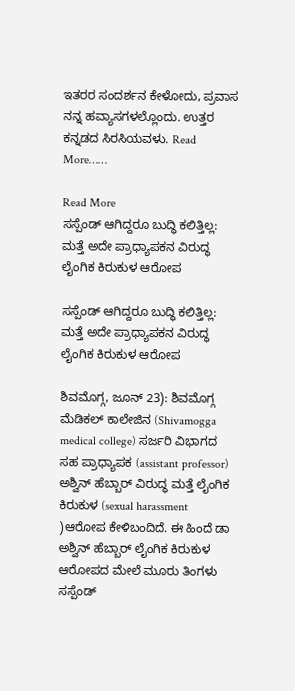ಇತರರ ಸಂದರ್ಶನ ಕೇಳೋದು, ಪ್ರವಾಸ ನನ್ನ ಹವ್ಯಾಸಗಳಲ್ಲೊಂದು. ಉತ್ತರ ಕನ್ನಡದ ಸಿರಸಿಯವಳು. Read More……

Read More
ಸಸ್ಪೆಂಡ್ ಆಗಿದ್ದರೂ ಬುದ್ಧಿ ಕಲಿತ್ತಿಲ್ಲ: ಮತ್ತೆ ಅದೇ ಪ್ರಾಧ್ಯಾಪಕನ ವಿರುದ್ಧ ಲೈಂಗಿಕ ಕಿರುಕುಳ ಆರೋಪ

ಸಸ್ಪೆಂಡ್ ಆಗಿದ್ದರೂ ಬುದ್ಧಿ ಕಲಿತ್ತಿಲ್ಲ: ಮತ್ತೆ ಅದೇ ಪ್ರಾಧ್ಯಾಪಕನ ವಿರುದ್ಧ ಲೈಂಗಿಕ ಕಿರುಕುಳ ಆರೋಪ

ಶಿವಮೊಗ್ಗ, ಜೂನ್ 23): ಶಿವಮೊಗ್ಗ ಮೆಡಿಕಲ್ ಕಾಲೇಜಿನ (Shivamogga medical college) ಸರ್ಜರಿ ವಿಭಾಗದ ಸಹ ಪ್ರಾಧ್ಯಾಪಕ (assistant professor) ಅಶ್ವಿನ್ ಹೆಬ್ಬಾರ್‌ ವಿರುದ್ಧ ಮತ್ತೆ ಲೈಂಗಿಕ ಕಿರುಕುಳ (sexual harassment )ಆರೋಪ ಕೇಳಿಬಂದಿದೆ. ಈ ಹಿಂದೆ ಡಾ ಅಶ್ವಿನ್ ಹೆಬ್ಬಾರ್ ಲೈಂಗಿಕ ಕಿರುಕುಳ ಆರೋಪದ ಮೇಲೆ ಮೂರು ತಿಂಗಳು ಸಸ್ಪೆಂಡ್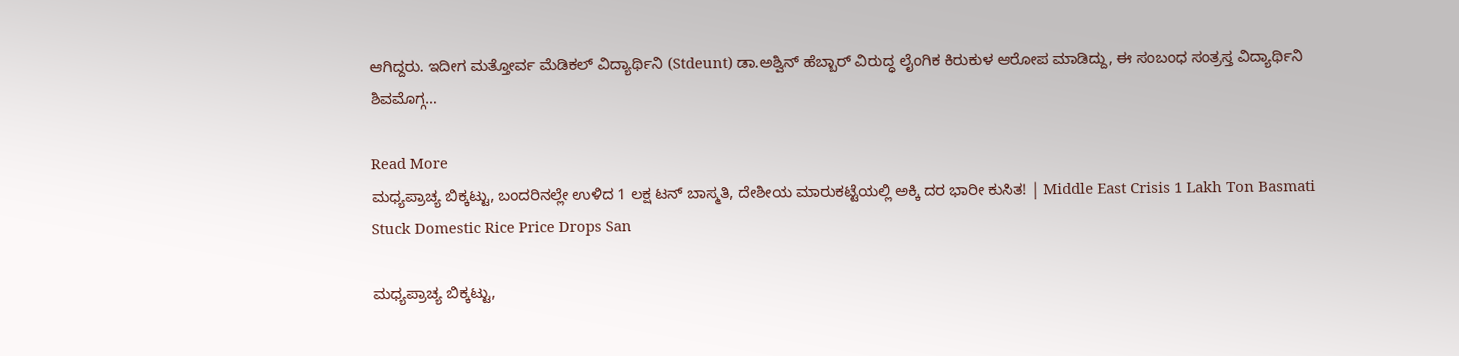ಆಗಿದ್ದರು. ಇದೀಗ ಮತ್ತೋರ್ವ ಮೆಡಿಕಲ್ ವಿದ್ಯಾರ್ಥಿನಿ (Stdeunt) ಡಾ.ಅಶ್ವಿನ್ ಹೆಬ್ಬಾರ್‌ ವಿರುದ್ಧ ಲೈಂಗಿಕ ಕಿರುಕುಳ ಆರೋಪ ಮಾಡಿದ್ದು, ಈ ಸಂಬಂಧ ಸಂತ್ರಸ್ತ ವಿದ್ಯಾರ್ಥಿನಿ ಶಿವಮೊಗ್ಗ…

Read More
ಮಧ್ಯಪ್ರಾಚ್ಯ ಬಿಕ್ಕಟ್ಟು, ಬಂದರಿನಲ್ಲೇ ಉಳಿದ 1 ಲಕ್ಷ ಟನ್‌ ಬಾಸ್ಮತಿ, ದೇಶೀಯ ಮಾರುಕಟ್ಟೆಯಲ್ಲಿ ಅಕ್ಕಿ ದರ ಭಾರೀ ಕುಸಿತ! | Middle East Crisis 1 Lakh Ton Basmati Stuck Domestic Rice Price Drops San

ಮಧ್ಯಪ್ರಾಚ್ಯ ಬಿಕ್ಕಟ್ಟು,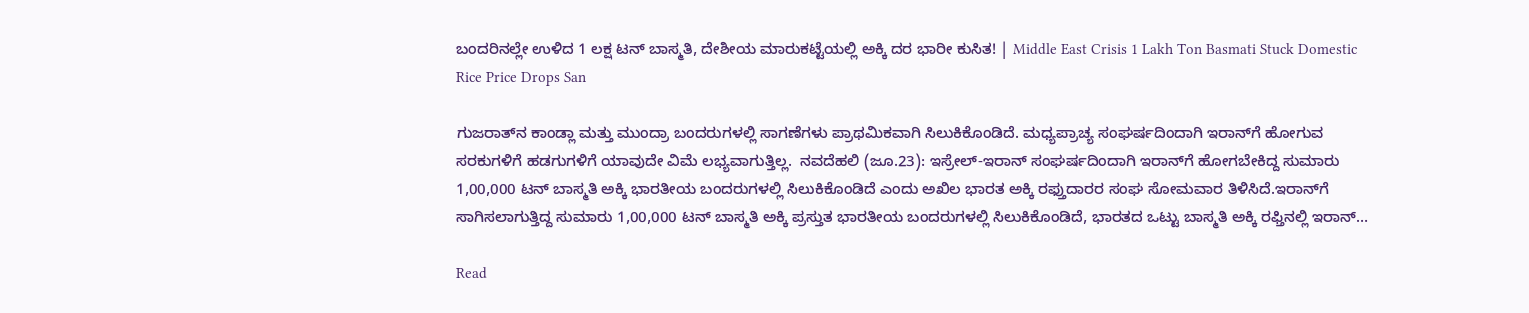ಬಂದರಿನಲ್ಲೇ ಉಳಿದ 1 ಲಕ್ಷ ಟನ್‌ ಬಾಸ್ಮತಿ, ದೇಶೀಯ ಮಾರುಕಟ್ಟೆಯಲ್ಲಿ ಅಕ್ಕಿ ದರ ಭಾರೀ ಕುಸಿತ! | Middle East Crisis 1 Lakh Ton Basmati Stuck Domestic Rice Price Drops San

ಗುಜರಾತ್‌ನ ಕಾಂಡ್ಲಾ ಮತ್ತು ಮುಂದ್ರಾ ಬಂದರುಗಳಲ್ಲಿ ಸಾಗಣೆಗಳು ಪ್ರಾಥಮಿಕವಾಗಿ ಸಿಲುಕಿಕೊಂಡಿದೆ. ಮಧ್ಯಪ್ರಾಚ್ಯ ಸಂಘರ್ಷದಿಂದಾಗಿ ಇರಾನ್‌ಗೆ ಹೋಗುವ ಸರಕುಗಳಿಗೆ ಹಡಗುಗಳಿಗೆ ಯಾವುದೇ ವಿಮೆ ಲಭ್ಯವಾಗುತ್ತಿಲ್ಲ.  ನವದೆಹಲಿ (ಜೂ.23): ಇಸ್ರೇಲ್-ಇರಾನ್ ಸಂಘರ್ಷದಿಂದಾಗಿ ಇರಾನ್‌ಗೆ ಹೋಗಬೇಕಿದ್ದ ಸುಮಾರು 1,00,000 ಟನ್ ಬಾಸ್ಮತಿ ಅಕ್ಕಿ ಭಾರತೀಯ ಬಂದರುಗಳಲ್ಲಿ ಸಿಲುಕಿಕೊಂಡಿದೆ ಎಂದು ಅಖಿಲ ಭಾರತ ಅಕ್ಕಿ ರಫ್ತುದಾರರ ಸಂಘ ಸೋಮವಾರ ತಿಳಿಸಿದೆ.ಇರಾನ್‌ಗೆ ಸಾಗಿಸಲಾಗುತ್ತಿದ್ದ ಸುಮಾರು 1,00,000 ಟನ್ ಬಾಸ್ಮತಿ ಅಕ್ಕಿ ಪ್ರಸ್ತುತ ಭಾರತೀಯ ಬಂದರುಗಳಲ್ಲಿ ಸಿಲುಕಿಕೊಂಡಿದೆ, ಭಾರತದ ಒಟ್ಟು ಬಾಸ್ಮತಿ ಅಕ್ಕಿ ರಫ್ತಿನಲ್ಲಿ ಇರಾನ್…

Read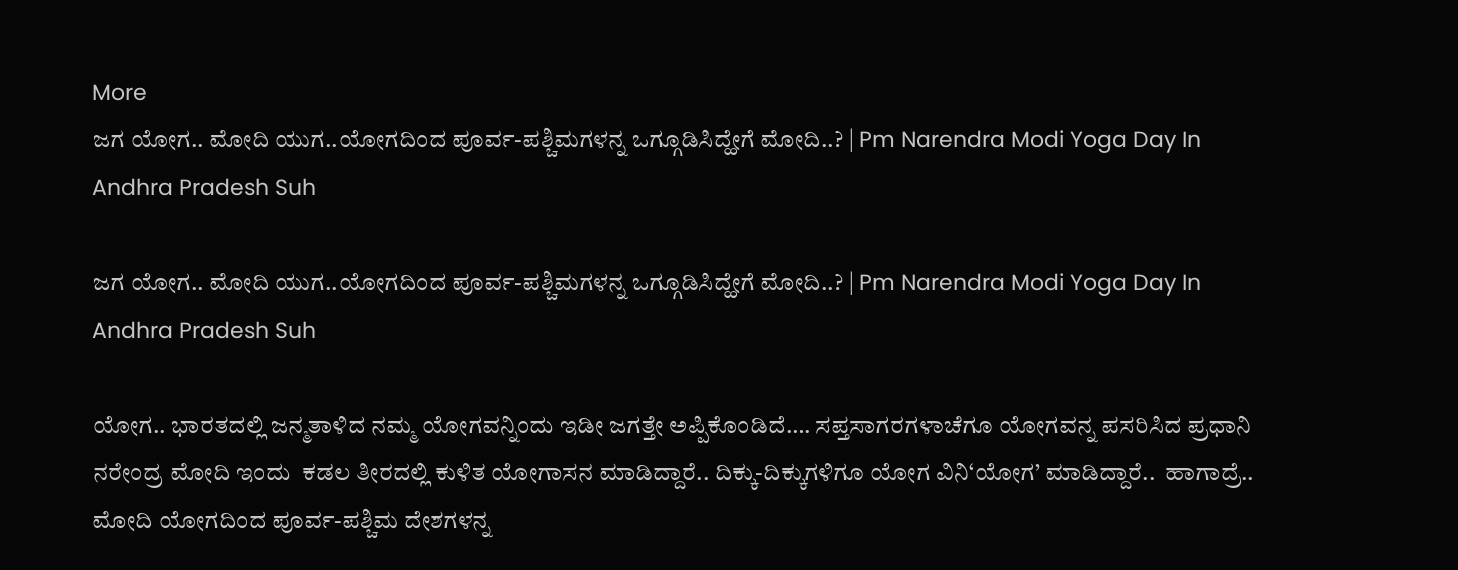More
ಜಗ ಯೋಗ.. ಮೋದಿ ಯುಗ..ಯೋಗದಿಂದ ಪೂರ್ವ-ಪಶ್ಚಿಮಗಳನ್ನ ಒಗ್ಗೂಡಿಸಿದ್ಹೇಗೆ ಮೋದಿ..? | Pm Narendra Modi Yoga Day In Andhra Pradesh Suh

ಜಗ ಯೋಗ.. ಮೋದಿ ಯುಗ..ಯೋಗದಿಂದ ಪೂರ್ವ-ಪಶ್ಚಿಮಗಳನ್ನ ಒಗ್ಗೂಡಿಸಿದ್ಹೇಗೆ ಮೋದಿ..? | Pm Narendra Modi Yoga Day In Andhra Pradesh Suh

ಯೋಗ.. ಭಾರತದಲ್ಲಿ ಜನ್ಮತಾಳಿದ ನಮ್ಮ ಯೋಗವನ್ನಿಂದು ಇಡೀ ಜಗತ್ತೇ ಅಪ್ಪಿಕೊಂಡಿದೆ…. ಸಪ್ತಸಾಗರಗಳಾಚೆಗೂ ಯೋಗವನ್ನ ಪಸರಿಸಿದ ಪ್ರಧಾನಿ ನರೇಂದ್ರ ಮೋದಿ ಇಂದು  ಕಡಲ ತೀರದಲ್ಲಿ ಕುಳಿತ ಯೋಗಾಸನ ಮಾಡಿದ್ದಾರೆ.. ದಿಕ್ಕು-ದಿಕ್ಕುಗಳಿಗೂ ಯೋಗ ವಿನಿ‘ಯೋಗ’ ಮಾಡಿದ್ದಾರೆ..  ಹಾಗಾದ್ರೆ.. ಮೋದಿ ಯೋಗದಿಂದ ಪೂರ್ವ-ಪಶ್ಚಿಮ ದೇಶಗಳನ್ನ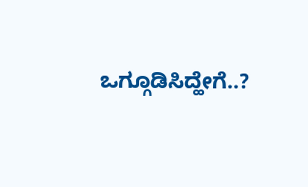ಒಗ್ಗೂಡಿಸಿದ್ಹೇಗೆ..?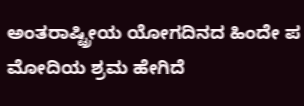ಅಂತರಾಷ್ಟ್ರೀಯ ಯೋಗದಿನದ ಹಿಂದೇ ಪ ಮೋದಿಯ ಶ್ರಮ ಹೇಗಿದೆ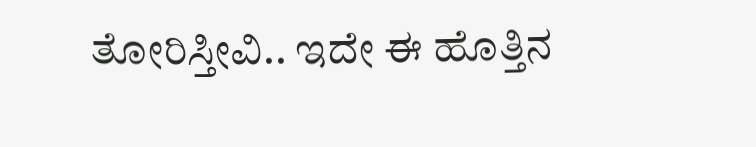ತೋರಿಸ್ತೀವಿ.. ಇದೇ ಈ ಹೊತ್ತಿನ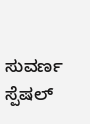ಸುವರ್ಣ ಸ್ಪೆಷಲ್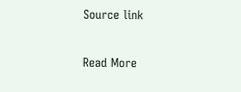Source link

Read More